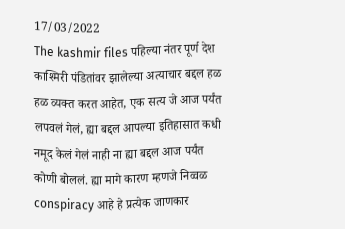17/03/2022
The kashmir files पहिल्या नंतर पूर्ण देश काश्मिरी पंडितांवर झालेल्या अत्याचार बद्दल हळ हळ व्यक्त करत आहेत, एक सत्य जे आज पर्यंत लपवलं गेलं, ह्या बद्दल आपल्या इतिहासात कधी नमूद केलं गेलं नाही ना ह्या बद्दल आज पर्यंत कोणी बोललं. ह्या मागे कारण म्हणजे निव्वळ conspiracy आहे हे प्रत्येक जाणकार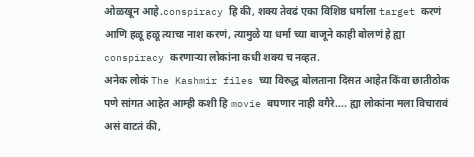ओळखून आहे.conspiracy हि की, शक्य तेवढं एका विशिष्ठ धर्माला target करणं आणि हळू हळू त्याचा नाश करणं, त्यामुळे या धर्मा च्या बाजूने काही बोलणं हे ह्या conspiracy करणाऱ्या लोकांना कधी शक्य च नव्हत.
अनेक लोकं The Kashmir files च्या विरुद्ध बोलताना दिसत आहेत किंवा छातीठोक पणे सांगत आहेत आम्ही कशी हि movie बघणार नाही वगैरे.... ह्या लोकांना मला विचारावं असं वाटतं की,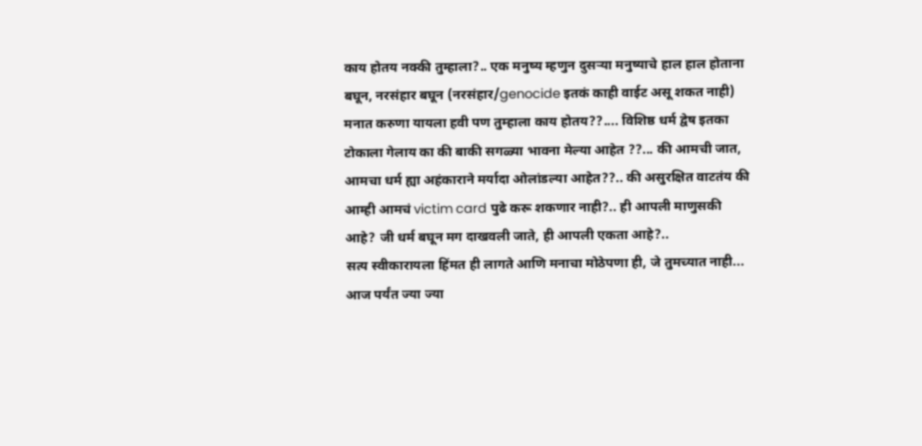काय होतय नक्की तुम्हाला?.. एक मनुष्य म्हणुन दुसऱ्या मनुष्याचे हाल हाल होताना बघून, नरसंहार बघून (नरसंहार/genocide इतकं काही वाईट असू शकत नाही) मनात करुणा यायला हवी पण तुम्हाला काय होतय??.... विशिष्ठ धर्म द्वेष इतका टोकाला गेलाय का की बाकी सगळ्या भावना मेल्या आहेत ??... की आमची जात, आमचा धर्म ह्या अहंकाराने मर्यादा ओलांडल्या आहेत??.. की असुरक्षित वाटतंय की आम्ही आमचं victim card पुढे करू शकणार नाही?.. ही आपली माणुसकी आहे? जी धर्म बघून मग दाखवली जाते, ही आपली एकता आहे?..
सत्य स्वीकारायला हिंमत ही लागते आणि मनाचा मोठेपणा ही, जे तुमच्यात नाही...
आज पर्यंत ज्या ज्या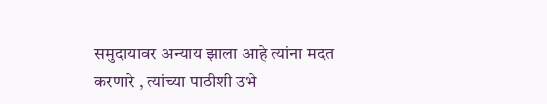समुदायावर अन्याय झाला आहे त्यांना मदत करणारे , त्यांच्या पाठीशी उभे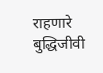राहणारे बुद्धिजीवी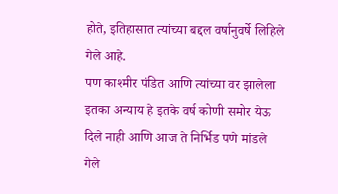होते, इतिहासात त्यांच्या बद्दल वर्षानुवर्षे लिहिले गेले आहे.
पण काश्मीर पंडित आणि त्यांच्या वर झालेला इतका अन्याय हे इतके वर्ष कोणी समोर येऊ दिले नाही आणि आज ते निर्भिड पणे मांडले गेले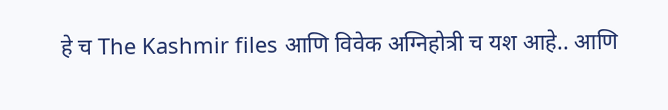हे च The Kashmir files आणि विवेक अग्निहोत्री च यश आहे.. आणि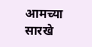आमच्या सारखे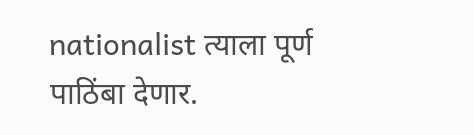nationalist त्याला पूर्ण पाठिंबा देणार.